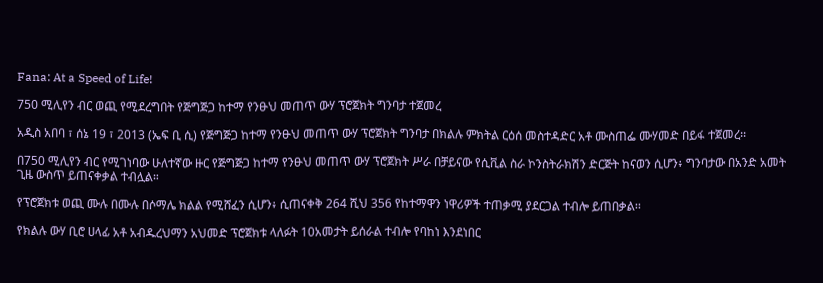Fana: At a Speed of Life!

750 ሚሊየን ብር ወጪ የሚደረግበት የጅግጅጋ ከተማ የንፁህ መጠጥ ውሃ ፕሮጀክት ግንባታ ተጀመረ

አዲስ አበባ ፣ ሰኔ 19 ፣ 2013 (ኤፍ ቢ ሲ) የጅግጅጋ ከተማ የንፁህ መጠጥ ውሃ ፕሮጀክት ግንባታ በክልሉ ምክትል ርዕሰ መስተዳድር አቶ ሙስጠፌ ሙሃመድ በይፋ ተጀመረ፡፡

በ750 ሚሊየን ብር የሚገነባው ሁለተኛው ዙር የጅግጅጋ ከተማ የንፁህ መጠጥ ውሃ ፕሮጀክት ሥራ በቻይናው የሲቪል ስራ ኮንስትራክሽን ድርጅት ከናወን ሲሆን፥ ግንባታው በአንድ አመት ጊዜ ውስጥ ይጠናቀቃል ተብሏል።

የፕሮጀክቱ ወጪ ሙሉ በሙሉ በሶማሌ ክልል የሚሸፈን ሲሆን፥ ሲጠናቀቅ 264 ሺህ 356 የከተማዋን ነዋሪዎች ተጠቃሚ ያደርጋል ተብሎ ይጠበቃል፡፡

የክልሉ ውሃ ቢሮ ሀላፊ አቶ አብዱረህማን አህመድ ፕሮጀክቱ ላለፉት 10አመታት ይሰራል ተብሎ የባከነ እንደነበር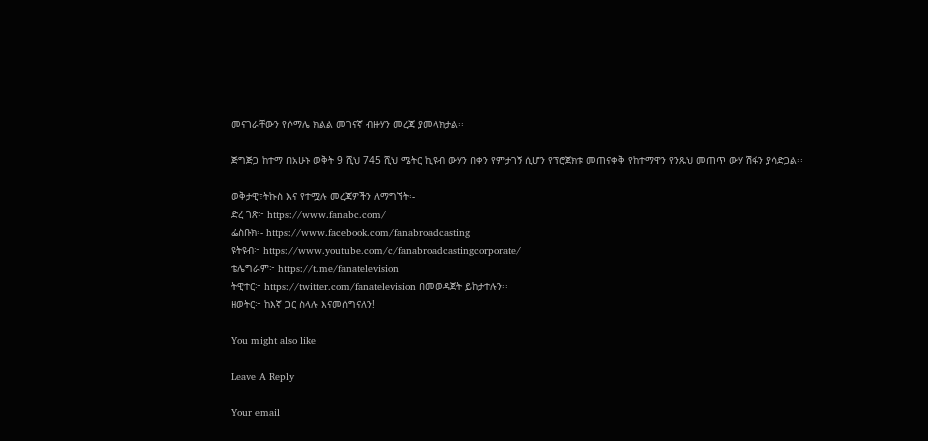መናገራቸውን የሶማሌ ክልል መገናኛ ብዙሃን መረጃ ያመላክታል፡፡

ጅግጅጋ ከተማ በአሁኑ ወቅት 9 ሺህ 745 ሺህ ሜትር ኪዩብ ውሃን በቀን የምታገኝ ሲሆን የፕሮጀክቱ መጠናቀቅ የከተማዋን የንጹህ መጠጥ ውሃ ሽፋን ያሳድጋል፡፡

ወቅታዊ፣ትኩስ እና የተሟሉ መረጃዎችን ለማግኘት፡-
ድረ ገጽ፦ https://www.fanabc.com/
ፌስቡክ፡- https://www.facebook.com/fanabroadcasting
ዩትዩብ፦ https://www.youtube.com/c/fanabroadcastingcorporate/
ቴሌግራም፦ https://t.me/fanatelevision
ትዊተር፦ https://twitter.com/fanatelevision በመወዳጀት ይከታተሉን፡፡
ዘወትር፦ ከእኛ ጋር ስላሉ እናመሰግናለን!

You might also like

Leave A Reply

Your email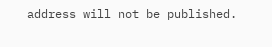address will not be published.